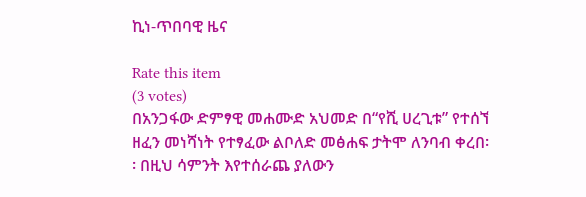ኪነ-ጥበባዊ ዜና

Rate this item
(3 votes)
በአንጋፋው ድምፃዊ መሐሙድ አህመድ በ“የሺ ሀረጊቱ” የተሰኘ ዘፈን መነሻነት የተፃፈው ልቦለድ መፅሐፍ ታትሞ ለንባብ ቀረበ፡፡ በዚህ ሳምንት እየተሰራጨ ያለውን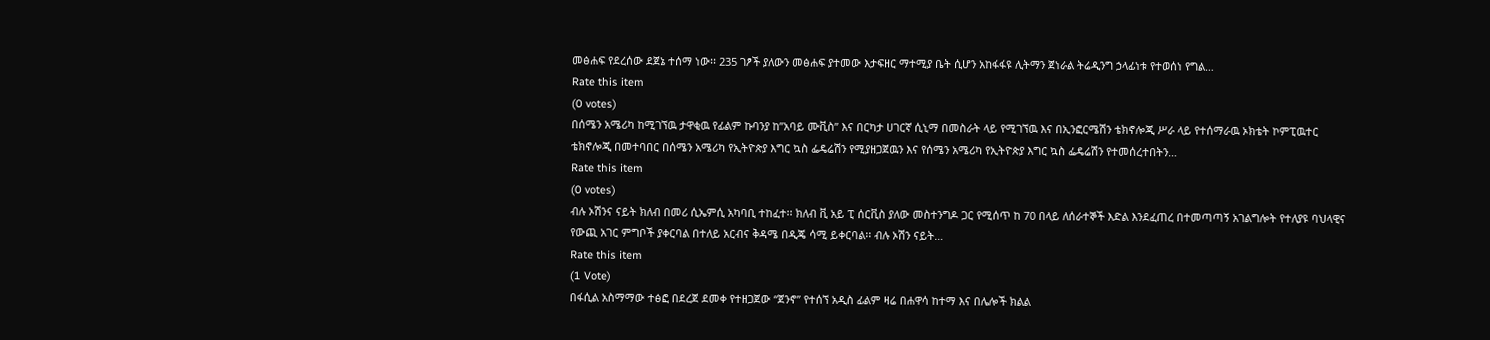መፅሐፍ የደረሰው ደጀኔ ተሰማ ነው፡፡ 235 ገፆች ያለውን መፅሐፍ ያተመው እታፍዘር ማተሚያ ቤት ሲሆን አከፋፋዩ ሊትማን ጀነራል ትሬዲንግ ኃላፊነቱ የተወሰነ የግል…
Rate this item
(0 votes)
በሰሜን አሜሪካ ከሚገኘዉ ታዋቂዉ የፊልም ኩባንያ ከ”አባይ ሙቪስ” እና በርካታ ሀገርኛ ሲኒማ በመስራት ላይ የሚገኘዉ እና በኢንፎርሜሽን ቴክኖሎጂ ሥራ ላይ የተሰማራዉ ኦክቴት ኮምፒዉተር ቴክኖሎጂ በመተባበር በሰሜን አሜሪካ የኢትዮጵያ እግር ኳስ ፌዴሬሽን የሚያዘጋጀዉን እና የሰሜን አሜሪካ የኢትዮጵያ እግር ኳስ ፌዴሬሽን የተመሰረተበትን…
Rate this item
(0 votes)
ብሉ ኦሽንና ናይት ክለብ በመሪ ሲኤምሲ አካባቢ ተከፈተ፡፡ ክለብ ቪ አይ ፒ ሰርቪስ ያለው መስተንግዶ ጋር የሚሰጥ ከ 70 በላይ ለሰራተኞች እድል እንደፈጠረ በተመጣጣኝ አገልግሎት የተለያዩ ባህላዊና የውጪ አገር ምግቦች ያቀርባል በተለይ አርብና ቅዳሜ በዲጄ ሳሚ ይቀርባል፡፡ ብሉ ኦሽን ናይት…
Rate this item
(1 Vote)
በፋሲል አስማማው ተፅፎ በደረጀ ደመቀ የተዘጋጀው “ጀንኖ” የተሰኘ አዲስ ፊልም ዛሬ በሐዋሳ ከተማ እና በሌሎች ክልል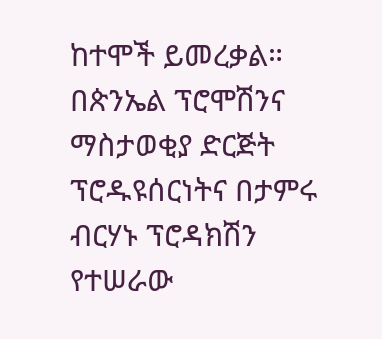ከተሞች ይመረቃል። በጵንኤል ፕሮሞሽንና ማስታወቂያ ድርጅት ፕሮዱዩሰርነትና በታምሩ ብርሃኑ ፕሮዳክሽን የተሠራው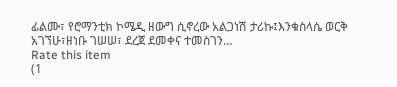ፊልሙ፣ የሮማንቲክ ኮሜዲ ዘውግ ሲኖረው አልጋነሽ ታሪኩ፤እንቁስላሴ ወርቅ አገኘሁ፣ዘነቡ ገሠሠ፣ ደረጀ ደመቀና ተመስገን…
Rate this item
(1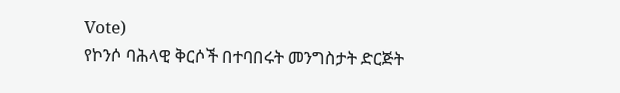Vote)
የኮንሶ ባሕላዊ ቅርሶች በተባበሩት መንግስታት ድርጅት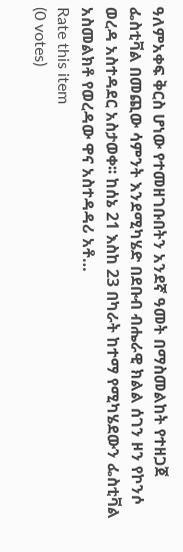ዓለምአቀፍ ቅርስ ሆነው የተመዘገቡበትን አንደኛ ዓመት በማስመልከት የተዘጋጀ ፌስቲቫል በመጪው ሳምንት እንደሚካሄድ በደቡብ ብሔራዊ ክልል ሰገን ዞን የኮንሶ ወረዳ አስተዳደር አስታወቀ፡፡ ከሰኔ 21 እስከ 23 በካራት ከተማ የሚካሄደውን ፌስቲቫል አስመልክቶ የወረዳው ዋና አስተዳዳሪ አቶ…
Rate this item
(0 votes)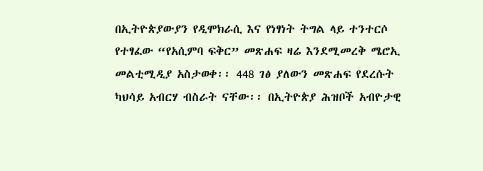በኢትዮጵያውያን የዲሞክራሲ እና የነፃነት ትግል ላይ ተንተርሶ የተፃፈው “የአሲምባ ፍቅር” መጽሐፍ ዛሬ እንደሚመረቅ ሜሮኢ መልቲሚዲያ አስታወቀ፡፡ 448 ገፅ ያለውን መጽሐፍ የደረሱት ካህሳይ አብርሃ ብስራት ናቸው፡፡ በኢትዮጵያ ሕዝቦች አብዮታዊ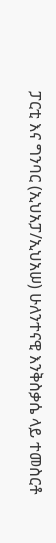ፓርቲ እና ግንባር (ኢህአፓ/ኢህአሠ) ሁለንተናዊ እንቅስቃሴ ላይ ተመስርቶ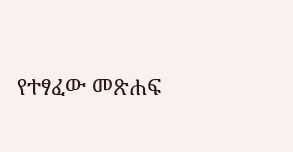የተፃፈው መጽሐፍ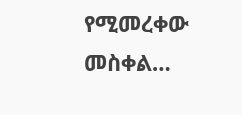የሚመረቀው መስቀል…